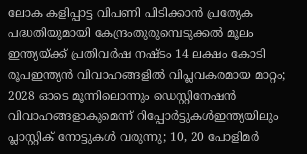ലോക കളിപ്പാട്ട വിപണി പിടിക്കാന്‍ പ്രത്യേക പദ്ധതിയുമായി കേന്ദ്രംതുരുമ്പെടുക്കൽ മൂലം ഇന്ത്യയ്ക്ക് പ്രതിവര്‍ഷ നഷ്ടം 14 ലക്ഷം കോടി രൂപഇന്ത്യൻ വിവാഹങ്ങളിൽ വിപ്ലവകരമായ മാറ്റം; 2028 ഓടെ മൂന്നിലൊന്നും ഡെസ്റ്റിനേഷൻ വിവാഹങ്ങളാകുമെന്ന് റിപ്പോർട്ടുകൾഇന്ത്യയിലും പ്ലാസ്റ്റിക് നോട്ടുകൾ വരുന്നു; 10, 20 പോളിമർ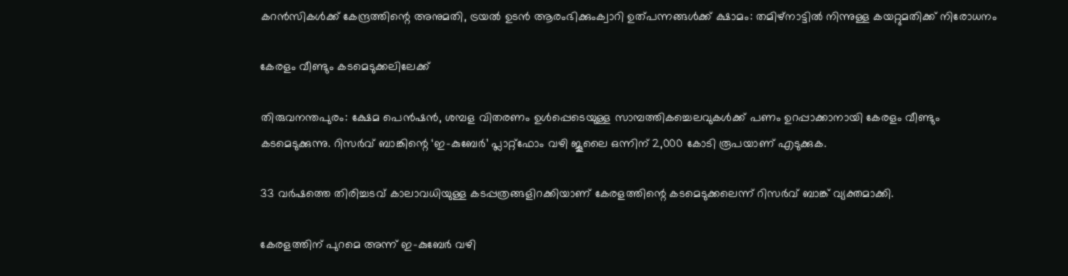കറൻസികൾക്ക് കേന്ദ്രത്തിന്റെ അനുമതി, ട്രയൽ ഉടൻ ആരംഭിക്കുംക്വാറി ഉത്‌പന്നങ്ങള്‍ക്ക് ക്ഷാമം: തമിഴ്‌നാട്ടില്‍ നിന്നുള്ള കയറ്റുമതിക്ക് നിരോധനം

കേരളം വീണ്ടും കടമെടുക്കലിലേക്ക്

തിരുവനന്തപുരം: ക്ഷേമ പെൻഷൻ, ശമ്പള വിതരണം ഉൾപ്പെടെയുള്ള സാമ്പത്തികച്ചെലവുകൾക്ക് പണം ഉറപ്പാക്കാനായി കേരളം വീണ്ടും കടമെടുക്കുന്നു. റിസർവ് ബാങ്കിന്റെ ‘ഇ-കുബേർ’ പ്ലാറ്റ്ഫോം വഴി ജൂലൈ ഒന്നിന് 2,000 കോടി രൂപയാണ് എടുക്കുക.

33 വർഷത്തെ തിരിച്ചടവ് കാലാവധിയുള്ള കടപ്പത്രങ്ങളിറക്കിയാണ് കേരളത്തിന്റെ കടമെടുക്കലെന്ന് റിസർവ് ബാങ്ക് വ്യക്തമാക്കി.

കേരളത്തിന് പുറമെ അന്ന് ഇ-കുബേർ വഴി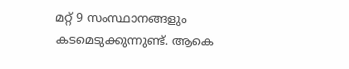മറ്റ് 9 സംസ്ഥാനങ്ങളും കടമെടുക്കുന്നുണ്ട്. ആകെ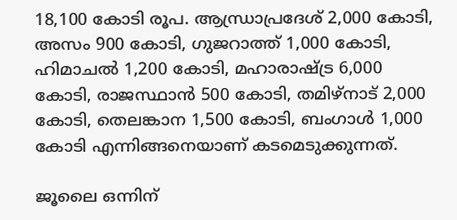18,100 കോടി രൂപ. ആന്ധ്രാപ്രദേശ് 2,000 കോടി, അസം 900 കോടി, ഗുജറാത്ത് 1,000 കോടി, ഹിമാചൽ 1,200 കോടി, മഹാരാഷ്ട്ര 6,000 കോടി, രാജസ്ഥാൻ 500 കോടി, തമിഴ്നാട് 2,000 കോടി, തെലങ്കാന 1,500 കോടി, ബംഗാൾ 1,000 കോടി എന്നിങ്ങനെയാണ് കടമെടുക്കുന്നത്.

ജൂലൈ ഒന്നിന്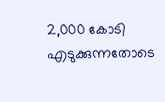2,000 കോടി എടുക്കുന്നതോടെ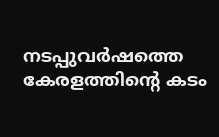നടപ്പുവർഷത്തെ കേരളത്തിന്റെ കടം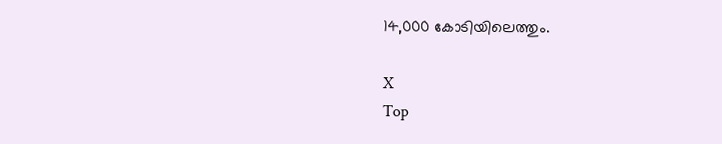14,000 കോടിയിലെത്തും.

X
Top